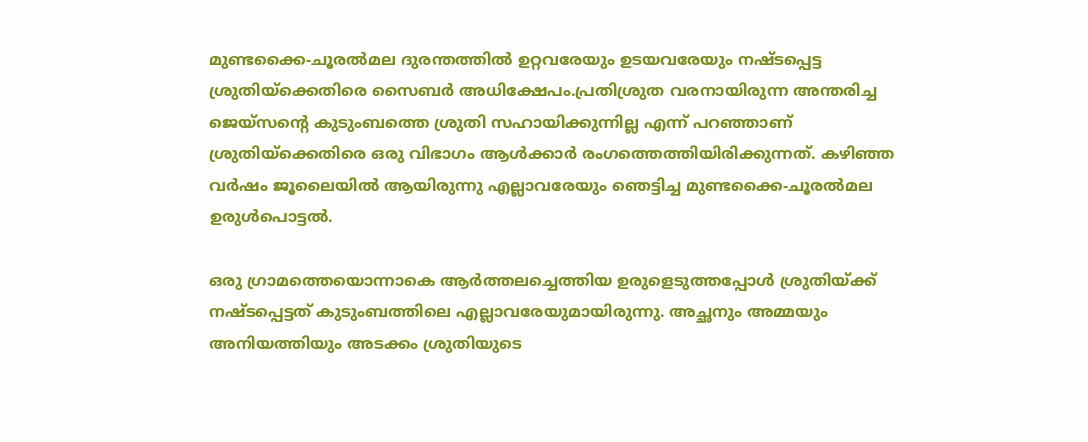മുണ്ടക്കൈ-ചൂരല്‍മല ദുരന്തത്തില്‍ ഉറ്റവരേയും ഉടയവരേയും നഷ്ടപ്പെട്ട ശ്രുതിയ്‌ക്കെതിരെ സൈബര്‍ അധിക്ഷേപം.പ്രതിശ്രുത വരനായിരുന്ന അന്തരിച്ച ജെയ്‌സന്റെ കുടുംബത്തെ ശ്രുതി സഹായിക്കുന്നില്ല എന്ന് പറഞ്ഞാണ് ശ്രുതിയ്‌ക്കെതിരെ ഒരു വിഭാഗം ആള്‍ക്കാര്‍ രംഗത്തെത്തിയിരിക്കുന്നത്. കഴിഞ്ഞ വര്‍ഷം ജൂലൈയില്‍ ആയിരുന്നു എല്ലാവരേയും ഞെട്ടിച്ച മുണ്ടക്കൈ-ചൂരല്‍മല ഉരുള്‍പൊട്ടല്‍.

ഒരു ഗ്രാമത്തെയൊന്നാകെ ആര്‍ത്തലച്ചെത്തിയ ഉരുളെടുത്തപ്പോള്‍ ശ്രുതിയ്ക്ക് നഷ്ടപ്പെട്ടത് കുടുംബത്തിലെ എല്ലാവരേയുമായിരുന്നു. അച്ഛനും അമ്മയും അനിയത്തിയും അടക്കം ശ്രുതിയുടെ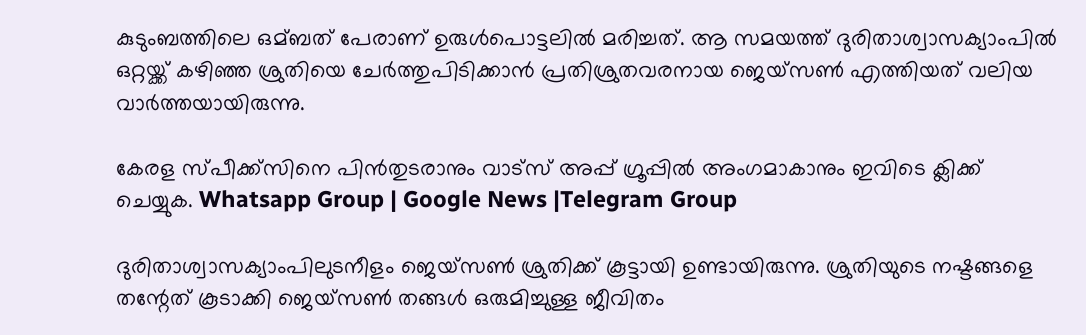കുടുംബത്തിലെ ഒമ്ബത് പേരാണ് ഉരുള്‍പൊട്ടലില്‍ മരിച്ചത്. ആ സമയത്ത് ദുരിതാശ്വാസക്യാംപില്‍ ഒറ്റയ്ക്ക് കഴിഞ്ഞ ശ്രുതിയെ ചേര്‍ത്തുപിടിക്കാന്‍ പ്രതിശ്രുതവരനായ ജെയ്‌സണ്‍ എത്തിയത് വലിയ വാര്‍ത്തയായിരുന്നു.

കേരള സ്പീക്ക്സിനെ പിൻതുടരാനും വാട്സ് അപ്പ് ഗ്രൂപ്പിൽ അംഗമാകാനും ഇവിടെ ക്ലിക്ക് ചെയ്യുക. Whatsapp Group | Google News |Telegram Group

ദുരിതാശ്വാസക്യാംപിലുടനീളം ജെയ്‌സണ്‍ ശ്രുതിക്ക് കൂട്ടായി ഉണ്ടായിരുന്നു. ശ്രുതിയുടെ നഷ്ടങ്ങളെ തന്റേത് കൂടാക്കി ജെയ്‌സണ്‍ തങ്ങള്‍ ഒരുമിച്ചുള്ള ജീവിതം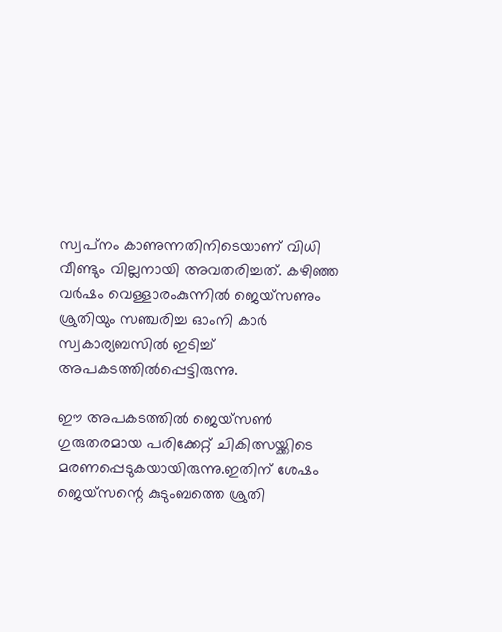സ്വപ്‌നം കാണുന്നതിനിടെയാണ് വിധി വീണ്ടും വില്ലനായി അവതരിച്ചത്. കഴിഞ്ഞ വര്‍ഷം വെള്ളാരംകുന്നില്‍ ജെയ്‌സണും ശ്രുതിയും സഞ്ചരിച്ച ഓംനി കാര്‍ സ്വകാര്യബസില്‍ ഇടിച്ച്‌ അപകടത്തില്‍പ്പെട്ടിരുന്നു.

ഈ അപകടത്തില്‍ ജെയ്‌സണ്‍ ഗുരുതരമായ പരിക്കേറ്റ് ചികിത്സയ്ക്കിടെ മരണപ്പെടുകയായിരുന്നു.ഇതിന് ശേഷം ജെയ്‌സന്റെ കുടുംബത്തെ ശ്രുതി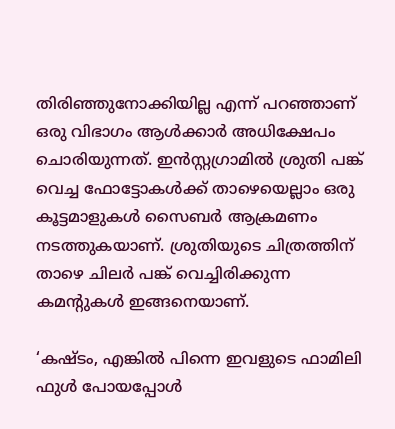തിരിഞ്ഞുനോക്കിയില്ല എന്ന് പറഞ്ഞാണ് ഒരു വിഭാഗം ആള്‍ക്കാര്‍ അധിക്ഷേപം ചൊരിയുന്നത്. ഇന്‍സ്റ്റഗ്രാമില്‍ ശ്രുതി പങ്ക് വെച്ച ഫോട്ടോകള്‍ക്ക് താഴെയെല്ലാം ഒരു കൂട്ടമാളുകള്‍ സൈബര്‍ ആക്രമണം നടത്തുകയാണ്. ശ്രുതിയുടെ ചിത്രത്തിന് താഴെ ചിലര്‍ പങ്ക് വെച്ചിരിക്കുന്ന കമന്റുകള്‍ ഇങ്ങനെയാണ്.

‘കഷ്ടം, എങ്കില്‍ പിന്നെ ഇവളുടെ ഫാമിലി ഫുള്‍ പോയപ്പോള്‍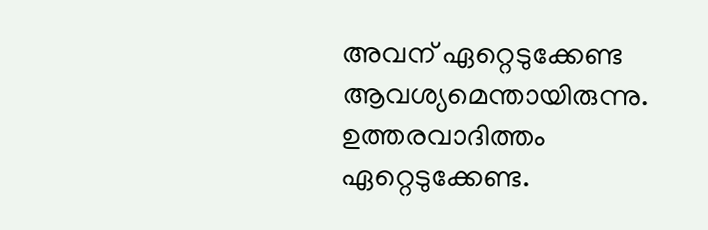അവന് ഏറ്റെടുക്കേണ്ട ആവശ്യമെന്തായിരുന്നു. ഉത്തരവാദിത്തം ഏറ്റെടുക്കേണ്ട.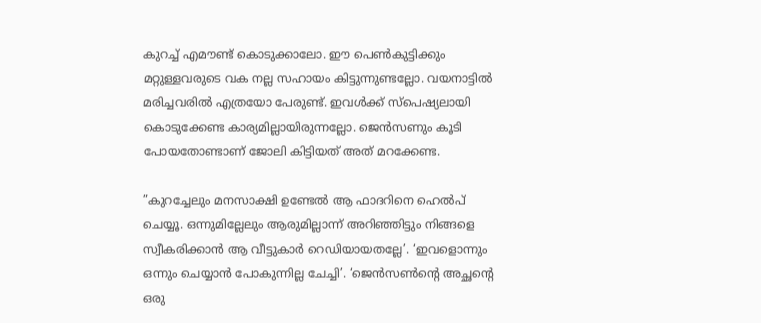കുറച്ച്‌ എമൗണ്ട് കൊടുക്കാലോ. ഈ പെണ്‍കുട്ടിക്കും മറ്റുള്ളവരുടെ വക നല്ല സഹായം കിട്ടുന്നുണ്ടല്ലോ. വയനാട്ടില്‍ മരിച്ചവരില്‍ എത്രയോ പേരുണ്ട്. ഇവള്‍ക്ക് സ്‌പെഷ്യലായി കൊടുക്കേണ്ട കാര്യമില്ലായിരുന്നല്ലോ. ജെന്‍സണും കൂടി പോയതോണ്ടാണ് ജോലി കിട്ടിയത് അത് മറക്കേണ്ട.

”കുറച്ചേലും മനസാക്ഷി ഉണ്ടേല്‍ ആ ഫാദറിനെ ഹെല്‍പ് ചെയ്യൂ. ഒന്നുമില്ലേലും ആരുമില്ലാന്ന് അറിഞ്ഞിട്ടും നിങ്ങളെ സ്വീകരിക്കാന്‍ ആ വീട്ടുകാര്‍ റെഡിയായതല്ലേ’. ‘ഇവളൊന്നും ഒന്നും ചെയ്യാന്‍ പോകുന്നില്ല ചേച്ചി’. ‘ജെന്‍സണ്‍ന്റെ അച്ഛന്റെ ഒരു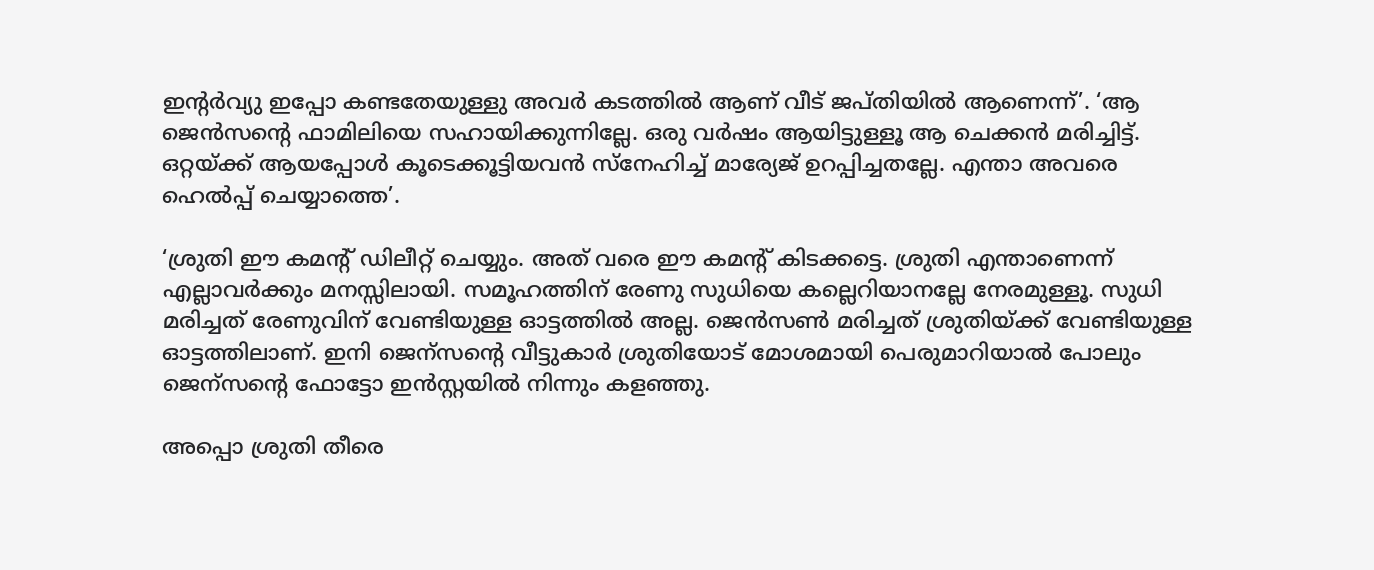ഇന്റര്‍വ്യു ഇപ്പോ കണ്ടതേയുള്ളു അവര്‍ കടത്തില്‍ ആണ് വീട് ജപ്തിയില്‍ ആണെന്ന്’. ‘ആ ജെന്‍സന്റെ ഫാമിലിയെ സഹായിക്കുന്നില്ലേ. ഒരു വര്‍ഷം ആയിട്ടുള്ളൂ ആ ചെക്കന്‍ മരിച്ചിട്ട്. ഒറ്റയ്ക്ക് ആയപ്പോള്‍ കൂടെക്കൂട്ടിയവന്‍ സ്‌നേഹിച്ച്‌ മാര്യേജ് ഉറപ്പിച്ചതല്ലേ. എന്താ അവരെ ഹെല്‍പ്പ് ചെയ്യാത്തെ’.

‘ശ്രുതി ഈ കമന്റ് ഡിലീറ്റ് ചെയ്യും. അത് വരെ ഈ കമന്റ് കിടക്കട്ടെ. ശ്രുതി എന്താണെന്ന് എല്ലാവര്‍ക്കും മനസ്സിലായി. സമൂഹത്തിന് രേണു സുധിയെ കല്ലെറിയാനല്ലേ നേരമുള്ളൂ. സുധി മരിച്ചത് രേണുവിന് വേണ്ടിയുള്ള ഓട്ടത്തില്‍ അല്ല. ജെന്‍സണ്‍ മരിച്ചത് ശ്രുതിയ്ക്ക് വേണ്ടിയുള്ള ഓട്ടത്തിലാണ്. ഇനി ജെന്‌സന്റെ വീട്ടുകാര്‍ ശ്രുതിയോട് മോശമായി പെരുമാറിയാല്‍ പോലും ജെന്‌സന്റെ ഫോട്ടോ ഇന്‍സ്റ്റയില്‍ നിന്നും കളഞ്ഞു.

അപ്പൊ ശ്രുതി തീരെ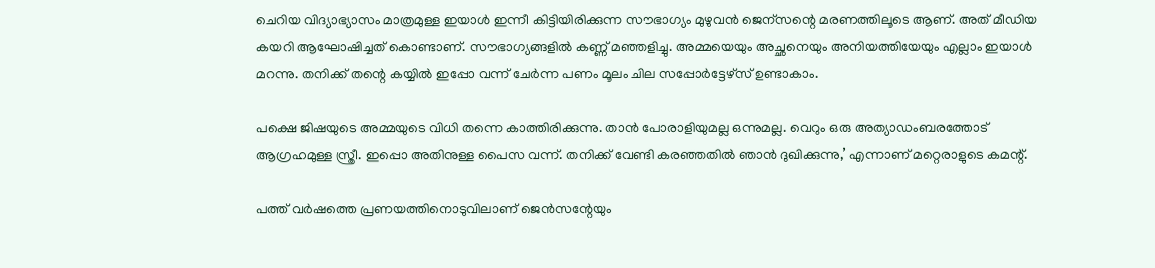ചെറിയ വിദ്യാഭ്യാസം മാത്രമുള്ള ഇയാള്‍ ഇന്നീ കിട്ടിയിരിക്കുന്ന സൗഭാഗ്യം മുഴുവന്‍ ജെന്‌സന്റെ മരണത്തിലൂടെ ആണ്. അത് മീഡിയ കയറി ആഘോഷിച്ചത് കൊണ്ടാണ്. സൗഭാഗ്യങ്ങളില്‍ കണ്ണ് മഞ്ഞളിച്ചു. അമ്മയെയും അച്ഛനെയും അനിയത്തിയേയും എല്ലാം ഇയാള്‍ മറന്നു. തനിക്ക് തന്റെ കയ്യില്‍ ഇപ്പോ വന്ന് ചേര്‍ന്ന പണം മൂലം ചില സപ്പോര്‍ട്ടേഴ്സ് ഉണ്ടാകാം.

പക്ഷെ ജിഷയുടെ അമ്മയുടെ വിധി തന്നെ കാത്തിരിക്കുന്നു. താന്‍ പോരാളിയുമല്ല ഒന്നുമല്ല. വെറും ഒരു അത്യാഡംബരത്തോട് ആഗ്രഹമുള്ള സ്ത്രീ. ഇപ്പൊ അതിനുള്ള പൈസ വന്ന്. തനിക്ക് വേണ്ടി കരഞ്ഞതില്‍ ഞാന്‍ ദുഖിക്കുന്നു,’ എന്നാണ് മറ്റെരാളുടെ കമന്റ്.

പത്ത് വര്‍ഷത്തെ പ്രണയത്തിനൊടുവിലാണ് ജെന്‍സന്റേയും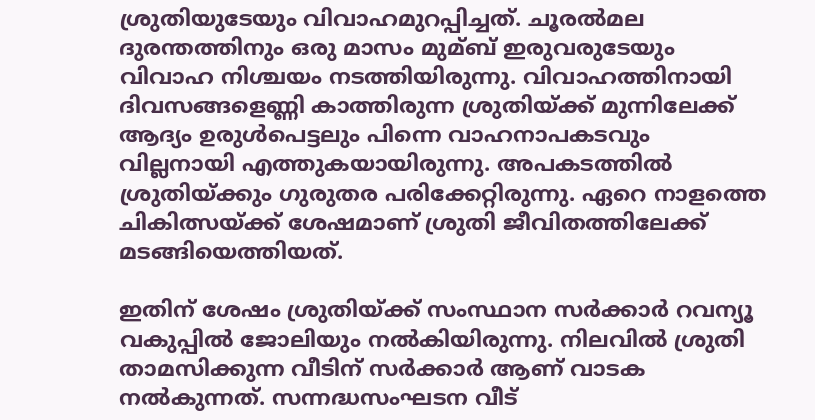ശ്രുതിയുടേയും വിവാഹമുറപ്പിച്ചത്. ചൂരല്‍മല ദുരന്തത്തിനും ഒരു മാസം മുമ്ബ് ഇരുവരുടേയും വിവാഹ നിശ്ചയം നടത്തിയിരുന്നു. വിവാഹത്തിനായി ദിവസങ്ങളെണ്ണി കാത്തിരുന്ന ശ്രുതിയ്ക്ക് മുന്നിലേക്ക് ആദ്യം ഉരുള്‍പെട്ടലും പിന്നെ വാഹനാപകടവും വില്ലനായി എത്തുകയായിരുന്നു. അപകടത്തില്‍ ശ്രുതിയ്ക്കും ഗുരുതര പരിക്കേറ്റിരുന്നു. ഏറെ നാളത്തെ ചികിത്സയ്ക്ക് ശേഷമാണ് ശ്രുതി ജീവിതത്തിലേക്ക് മടങ്ങിയെത്തിയത്.

ഇതിന് ശേഷം ശ്രുതിയ്ക്ക് സംസ്ഥാന സര്‍ക്കാര്‍ റവന്യൂ വകുപ്പില്‍ ജോലിയും നല്‍കിയിരുന്നു. നിലവില്‍ ശ്രുതി താമസിക്കുന്ന വീടിന് സര്‍ക്കാര്‍ ആണ് വാടക നല്‍കുന്നത്. സന്നദ്ധസംഘടന വീട്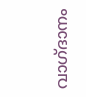വാഗ്ദാനം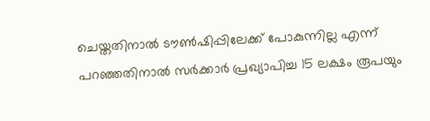ചെയ്തതിനാല്‍ ടൗണ്‍ഷിപ്പിലേക്ക് പോകുന്നില്ല എന്ന് പറഞ്ഞതിനാല്‍ സര്‍ക്കാര്‍ പ്രഖ്യാപിച്ച 15 ലക്ഷം രൂപയും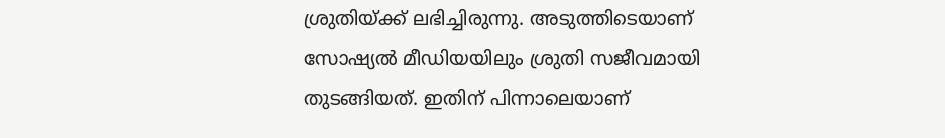ശ്രുതിയ്ക്ക് ലഭിച്ചിരുന്നു. അടുത്തിടെയാണ് സോഷ്യല്‍ മീഡിയയിലും ശ്രുതി സജീവമായി തുടങ്ങിയത്. ഇതിന് പിന്നാലെയാണ്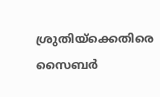ശ്രുതിയ്‌ക്കെതിരെ സൈബര്‍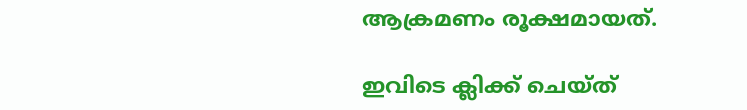ആക്രമണം രൂക്ഷമായത്.

ഇവിടെ ക്ലിക്ക് ചെയ്ത്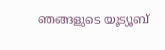ഞങ്ങളുടെ യൂട്യൂബ്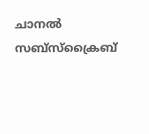ചാനൽ സബ്സ്ക്രൈബ്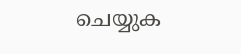ചെയ്യുക